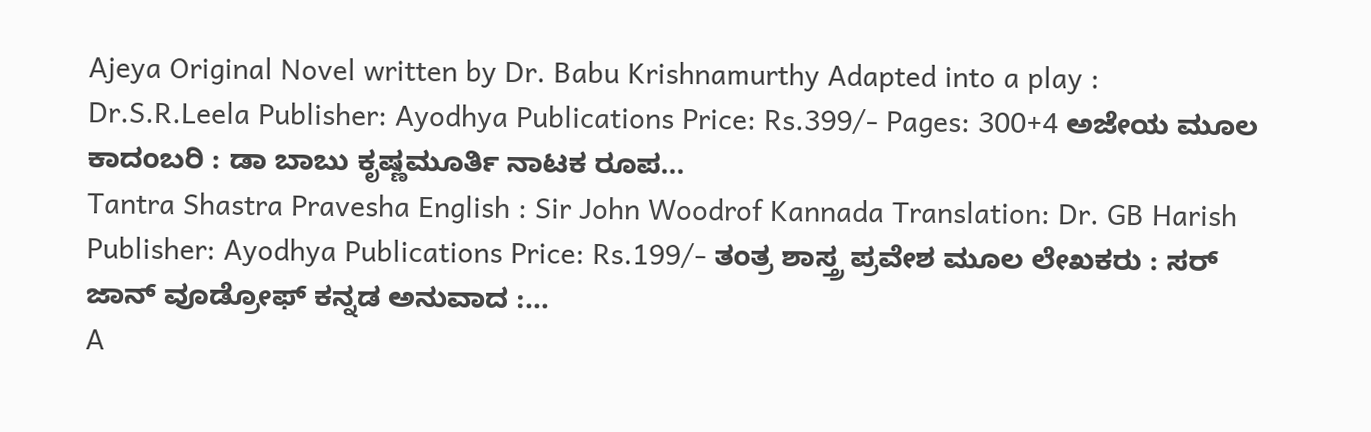Ajeya Original Novel written by Dr. Babu Krishnamurthy Adapted into a play : Dr.S.R.Leela Publisher: Ayodhya Publications Price: Rs.399/- Pages: 300+4 ಅಜೇಯ ಮೂಲ ಕಾದಂಬರಿ : ಡಾ ಬಾಬು ಕೃಷ್ಣಮೂರ್ತಿ ನಾಟಕ ರೂಪ…
Tantra Shastra Pravesha English : Sir John Woodrof Kannada Translation: Dr. GB Harish Publisher: Ayodhya Publications Price: Rs.199/- ತಂತ್ರ ಶಾಸ್ತ್ರ ಪ್ರವೇಶ ಮೂಲ ಲೇಖಕರು : ಸರ್ ಜಾನ್ ವೂಡ್ರೋಫ್ ಕನ್ನಡ ಅನುವಾದ :…
A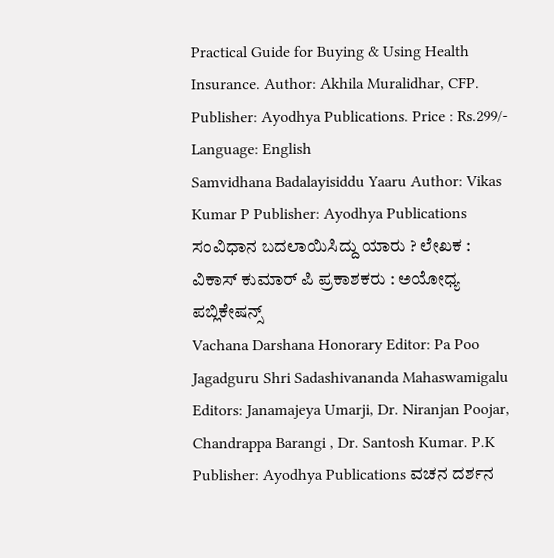Practical Guide for Buying & Using Health Insurance. Author: Akhila Muralidhar, CFP. Publisher: Ayodhya Publications. Price : Rs.299/- Language: English
Samvidhana Badalayisiddu Yaaru Author: Vikas Kumar P Publisher: Ayodhya Publications ಸಂವಿಧಾನ ಬದಲಾಯಿಸಿದ್ದು ಯಾರು ? ಲೇಖಕ : ವಿಕಾಸ್ ಕುಮಾರ್ ಪಿ ಪ್ರಕಾಶಕರು : ಅಯೋಧ್ಯ ಪಬ್ಲಿಕೇಷನ್ಸ್
Vachana Darshana Honorary Editor: Pa Poo Jagadguru Shri Sadashivananda Mahaswamigalu Editors: Janamajeya Umarji, Dr. Niranjan Poojar, Chandrappa Barangi , Dr. Santosh Kumar. P.K Publisher: Ayodhya Publications ವಚನ ದರ್ಶನ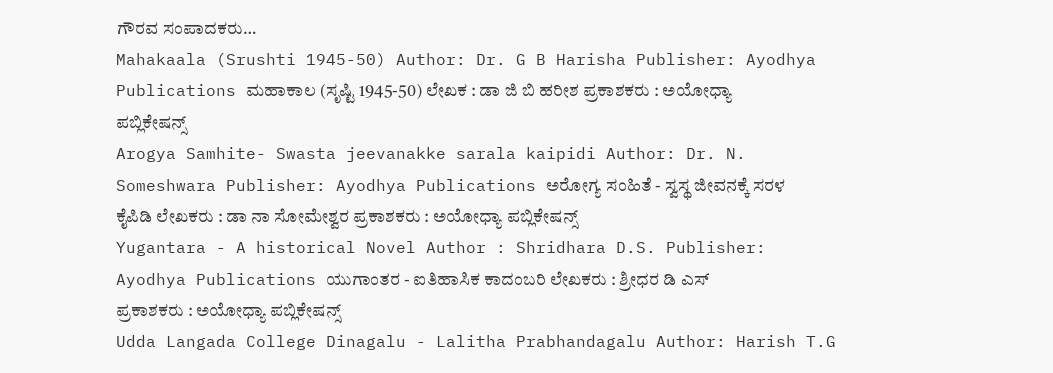ಗೌರವ ಸಂಪಾದಕರು…
Mahakaala (Srushti 1945-50) Author: Dr. G B Harisha Publisher: Ayodhya Publications ಮಹಾಕಾಲ (ಸೃಷ್ಟಿ 1945-50) ಲೇಖಕ : ಡಾ ಜಿ ಬಿ ಹರೀಶ ಪ್ರಕಾಶಕರು : ಅಯೋಧ್ಯಾ ಪಬ್ಲಿಕೇಷನ್ಸ್
Arogya Samhite- Swasta jeevanakke sarala kaipidi Author: Dr. N. Someshwara Publisher: Ayodhya Publications ಅರೋಗ್ಯ ಸಂಹಿತೆ - ಸ್ವಸ್ಥ ಜೀವನಕ್ಕೆ ಸರಳ ಕೈಪಿಡಿ ಲೇಖಕರು : ಡಾ ನಾ ಸೋಮೇಶ್ವರ ಪ್ರಕಾಶಕರು : ಅಯೋಧ್ಯಾ ಪಬ್ಲಿಕೇಷನ್ಸ್
Yugantara - A historical Novel Author : Shridhara D.S. Publisher: Ayodhya Publications ಯುಗಾಂತರ - ಐತಿಹಾಸಿಕ ಕಾದಂಬರಿ ಲೇಖಕರು : ಶ್ರೀಧರ ಡಿ ಎಸ್ ಪ್ರಕಾಶಕರು : ಅಯೋಧ್ಯಾ ಪಬ್ಲಿಕೇಷನ್ಸ್
Udda Langada College Dinagalu - Lalitha Prabhandagalu Author: Harish T.G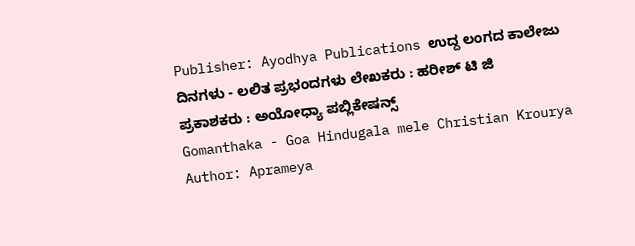Publisher: Ayodhya Publications ಉದ್ದ ಲಂಗದ ಕಾಲೇಜು ದಿನಗಳು - ಲಲಿತ ಪ್ರಭಂದಗಳು ಲೇಖಕರು : ಹರೀಶ್ ಟಿ ಜಿ ಪ್ರಕಾಶಕರು : ಅಯೋಧ್ಯಾ ಪಬ್ಲಿಕೇಷನ್ಸ್
Gomanthaka - Goa Hindugala mele Christian Krourya Author: Aprameya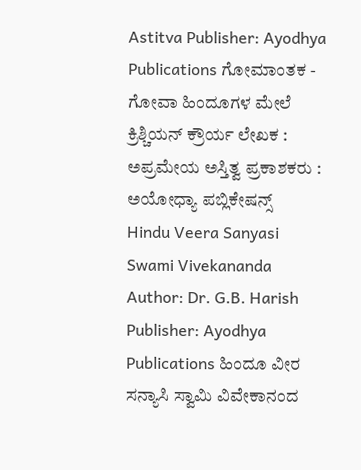Astitva Publisher: Ayodhya Publications ಗೋಮಾಂತಕ - ಗೋವಾ ಹಿಂದೂಗಳ ಮೇಲೆ ಕ್ರಿಶ್ಚಿಯನ್ ಕ್ರೌರ್ಯ ಲೇಖಕ : ಅಪ್ರಮೇಯ ಅಸ್ತಿತ್ವ ಪ್ರಕಾಶಕರು : ಅಯೋಧ್ಯಾ ಪಬ್ಲಿಕೇಷನ್ಸ್
Hindu Veera Sanyasi Swami Vivekananda Author: Dr. G.B. Harish Publisher: Ayodhya Publications ಹಿಂದೂ ವೀರ ಸನ್ಯಾಸಿ ಸ್ವಾಮಿ ವಿವೇಕಾನಂದ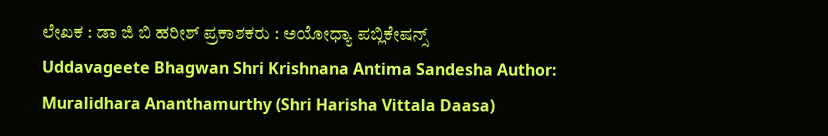ಲೇಖಕ : ಡಾ ಜಿ ಬಿ ಹರೀಶ್ ಪ್ರಕಾಶಕರು : ಅಯೋಧ್ಯಾ ಪಬ್ಲಿಕೇಷನ್ಸ್
Uddavageete Bhagwan Shri Krishnana Antima Sandesha Author: Muralidhara Ananthamurthy (Shri Harisha Vittala Daasa)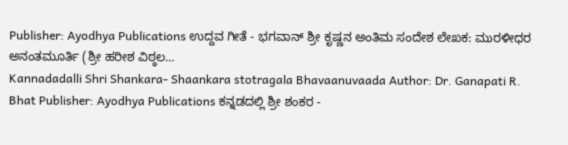Publisher: Ayodhya Publications ಉದ್ದವ ಗೀತೆ - ಭಗವಾನ್ ಶ್ರೀ ಕೃಷ್ಣನ ಅಂತಿಮ ಸಂದೇಶ ಲೇಖಕ: ಮುರಳೀಧರ ಅನಂತಮೂರ್ತಿ (ಶ್ರೀ ಹರೀಶ ವಿಠ್ಠಲ…
Kannadadalli Shri Shankara- Shaankara stotragala Bhavaanuvaada Author: Dr. Ganapati R. Bhat Publisher: Ayodhya Publications ಕನ್ನಡದಲ್ಲಿ ಶ್ರೀ ಶಂಕರ -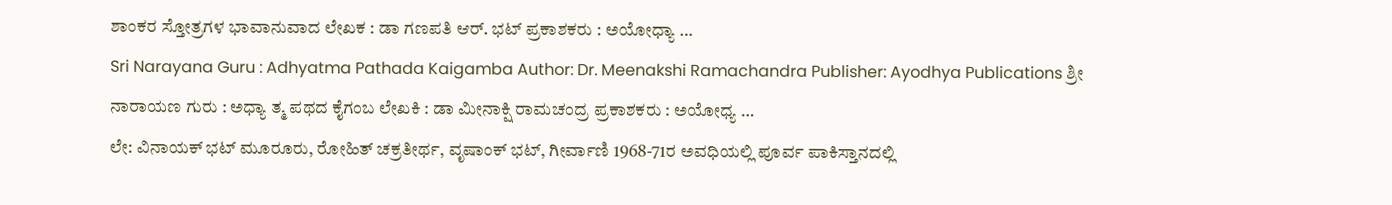ಶಾಂಕರ ಸ್ತೋತ್ರಗಳ ಭಾವಾನುವಾದ ಲೇಖಕ : ಡಾ ಗಣಪತಿ ಆರ್. ಭಟ್ ಪ್ರಕಾಶಕರು : ಅಯೋಧ್ಯಾ …
Sri Narayana Guru : Adhyatma Pathada Kaigamba Author: Dr. Meenakshi Ramachandra Publisher: Ayodhya Publications ಶ್ರೀ ನಾರಾಯಣ ಗುರು : ಅಧ್ಯಾ ತ್ಮ ಪಥದ ಕೈಗಂಬ ಲೇಖಕಿ : ಡಾ ಮೀನಾಕ್ಷಿ ರಾಮಚಂದ್ರ ಪ್ರಕಾಶಕರು : ಅಯೋಧ್ಯ …
ಲೇ: ವಿನಾಯಕ್ ಭಟ್ ಮೂರೂರು, ರೋಹಿತ್ ಚಕ್ರತೀರ್ಥ, ವೃಷಾಂಕ್ ಭಟ್, ಗೀರ್ವಾಣಿ 1968-71ರ ಅವಧಿಯಲ್ಲಿ ಪೂರ್ವ ಪಾಕಿಸ್ತಾನದಲ್ಲಿ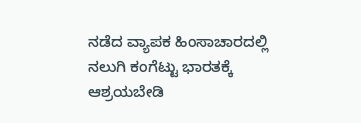ನಡೆದ ವ್ಯಾಪಕ ಹಿಂಸಾಚಾರದಲ್ಲಿ ನಲುಗಿ ಕಂಗೆಟ್ಟು ಭಾರತಕ್ಕೆ ಆಶ್ರಯಬೇಡಿ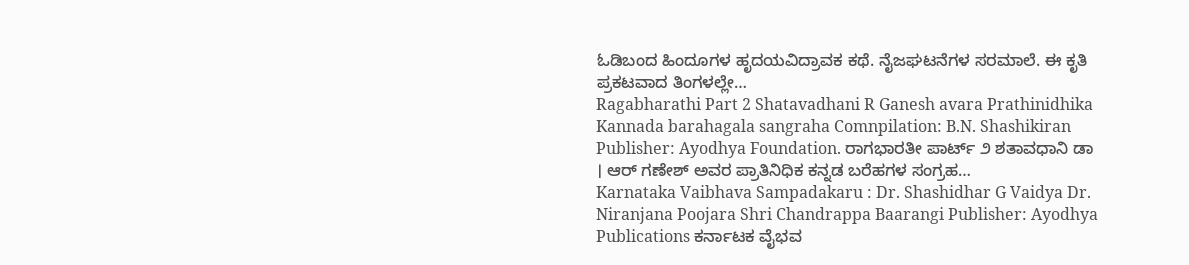ಓಡಿಬಂದ ಹಿಂದೂಗಳ ಹೃದಯವಿದ್ರಾವಕ ಕಥೆ. ನೈಜಘಟನೆಗಳ ಸರಮಾಲೆ. ಈ ಕೃತಿ ಪ್ರಕಟವಾದ ತಿಂಗಳಲ್ಲೇ…
Ragabharathi Part 2 Shatavadhani R Ganesh avara Prathinidhika Kannada barahagala sangraha Comnpilation: B.N. Shashikiran Publisher: Ayodhya Foundation. ರಾಗಭಾರತೀ ಪಾರ್ಟ್ ೨ ಶತಾವಧಾನಿ ಡಾ । ಆರ್ ಗಣೇಶ್ ಅವರ ಪ್ರಾತಿನಿಧಿಕ ಕನ್ನಡ ಬರೆಹಗಳ ಸಂಗ್ರಹ…
Karnataka Vaibhava Sampadakaru : Dr. Shashidhar G Vaidya Dr. Niranjana Poojara Shri Chandrappa Baarangi Publisher: Ayodhya Publications ಕರ್ನಾಟಕ ವೈಭವ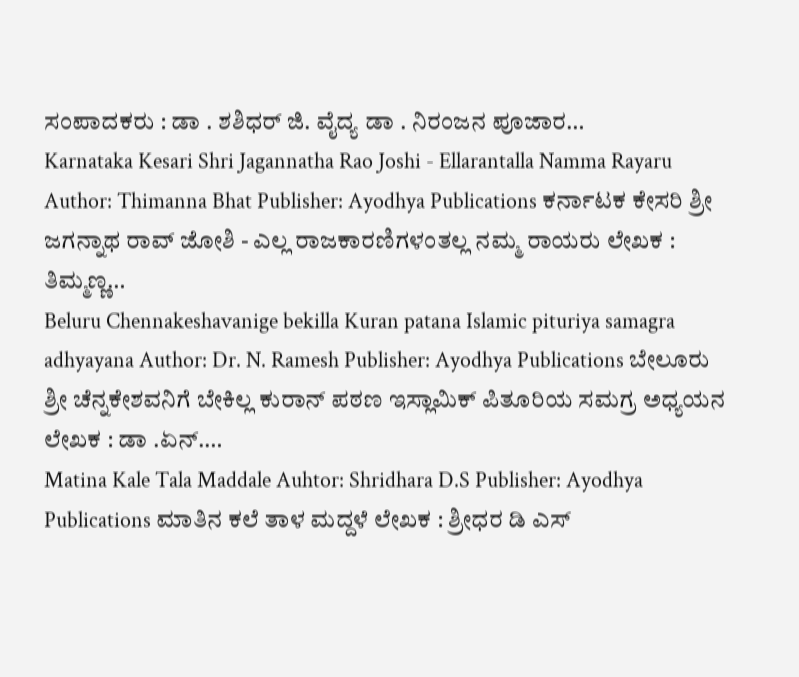ಸಂಪಾದಕರು : ಡಾ . ಶಶಿಧರ್ ಜಿ. ವೈದ್ಯ ಡಾ . ನಿರಂಜನ ಪೂಜಾರ…
Karnataka Kesari Shri Jagannatha Rao Joshi - Ellarantalla Namma Rayaru Author: Thimanna Bhat Publisher: Ayodhya Publications ಕರ್ನಾಟಕ ಕೇಸರಿ ಶ್ರೀ ಜಗನ್ನಾಥ ರಾವ್ ಜೋಶಿ - ಎಲ್ಲ ರಾಜಕಾರಣಿಗಳಂತಲ್ಲ ನಮ್ಮ ರಾಯರು ಲೇಖಕ : ತಿಮ್ಮಣ್ಣ…
Beluru Chennakeshavanige bekilla Kuran patana Islamic pituriya samagra adhyayana Author: Dr. N. Ramesh Publisher: Ayodhya Publications ಬೇಲೂರು ಶ್ರೀ ಚೆನ್ನಕೇಶವನಿಗೆ ಬೇಕಿಲ್ಲ ಕುರಾನ್ ಪಠಣ ಇಸ್ಲಾಮಿಕ್ ಪಿತೂರಿಯ ಸಮಗ್ರ ಅಧ್ಯಯನ ಲೇಖಕ : ಡಾ .ಏನ್.…
Matina Kale Tala Maddale Auhtor: Shridhara D.S Publisher: Ayodhya Publications ಮಾತಿನ ಕಲೆ ತಾಳ ಮದ್ದಳೆ ಲೇಖಕ : ಶ್ರೀಧರ ಡಿ ಎಸ್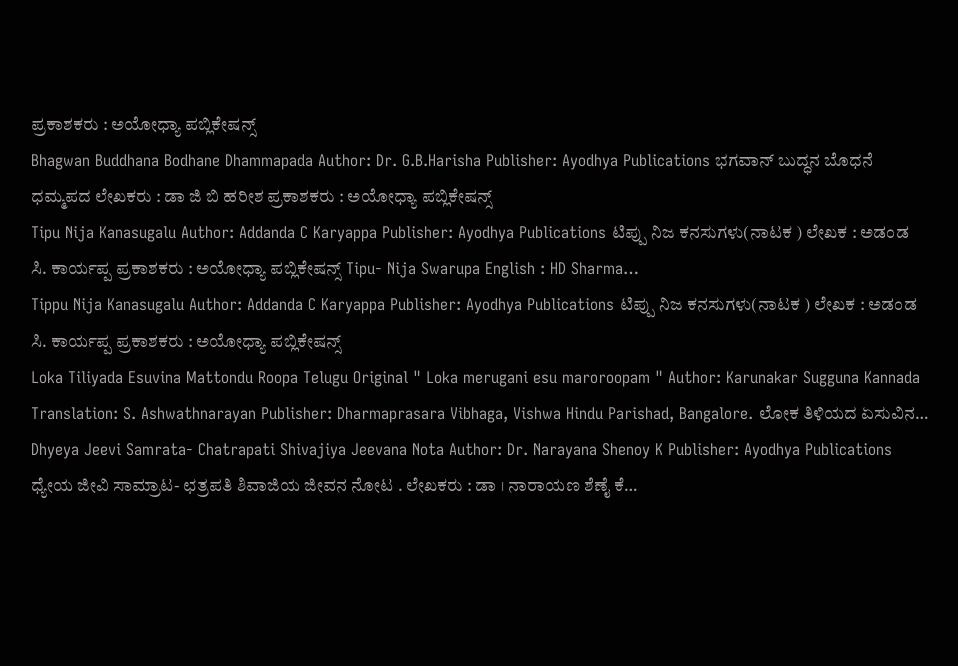ಪ್ರಕಾಶಕರು : ಅಯೋಧ್ಯಾ ಪಬ್ಲಿಕೇಷನ್ಸ್
Bhagwan Buddhana Bodhane Dhammapada Author: Dr. G.B.Harisha Publisher: Ayodhya Publications ಭಗವಾನ್ ಬುದ್ಧನ ಬೊಧನೆ ಧಮ್ಮಪದ ಲೇಖಕರು : ಡಾ ಜಿ ಬಿ ಹರೀಶ ಪ್ರಕಾಶಕರು : ಅಯೋಧ್ಯಾ ಪಬ್ಲಿಕೇಷನ್ಸ್
Tipu Nija Kanasugalu Author: Addanda C Karyappa Publisher: Ayodhya Publications ಟಿಪ್ಪು ನಿಜ ಕನಸುಗಳು(ನಾಟಕ ) ಲೇಖಕ : ಅಡಂಡ ಸಿ. ಕಾರ್ಯಪ್ಪ ಪ್ರಕಾಶಕರು : ಅಯೋಧ್ಯಾ ಪಬ್ಲಿಕೇಷನ್ಸ್ Tipu- Nija Swarupa English : HD Sharma…
Tippu Nija Kanasugalu Author: Addanda C Karyappa Publisher: Ayodhya Publications ಟಿಪ್ಪು ನಿಜ ಕನಸುಗಳು(ನಾಟಕ ) ಲೇಖಕ : ಅಡಂಡ ಸಿ. ಕಾರ್ಯಪ್ಪ ಪ್ರಕಾಶಕರು : ಅಯೋಧ್ಯಾ ಪಬ್ಲಿಕೇಷನ್ಸ್
Loka Tiliyada Esuvina Mattondu Roopa Telugu Original " Loka merugani esu maroroopam " Author: Karunakar Sugguna Kannada Translation: S. Ashwathnarayan Publisher: Dharmaprasara Vibhaga, Vishwa Hindu Parishad, Bangalore. ಲೋಕ ತಿಳಿಯದ ಏಸುವಿನ…
Dhyeya Jeevi Samrata- Chatrapati Shivajiya Jeevana Nota Author: Dr. Narayana Shenoy K Publisher: Ayodhya Publications ಧ್ಯೇಯ ಜೀವಿ ಸಾಮ್ರಾಟ- ಛತ್ರಪತಿ ಶಿವಾಜಿಯ ಜೀವನ ನೋಟ . ಲೇಖಕರು : ಡಾ । ನಾರಾಯಣ ಶೆಣೈ ಕೆ…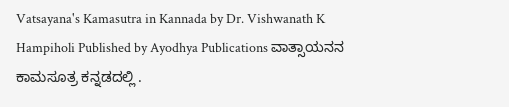Vatsayana's Kamasutra in Kannada by Dr. Vishwanath K Hampiholi Published by Ayodhya Publications ವಾತ್ಸಾಯನನ ಕಾಮಸೂತ್ರ ಕನ್ನಡದಲ್ಲಿ .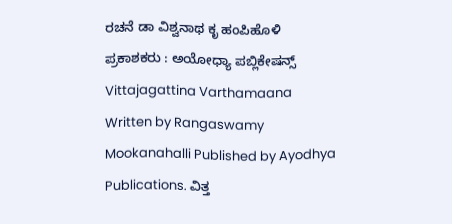ರಚನೆ ಡಾ ವಿಶ್ವನಾಥ ಕೃ ಹಂಪಿಹೊಳಿ ಪ್ರಕಾಶಕರು : ಅಯೋಧ್ಯಾ ಪಬ್ಲಿಕೇಷನ್ಸ್
Vittajagattina Varthamaana Written by Rangaswamy Mookanahalli Published by Ayodhya Publications. ವಿತ್ತ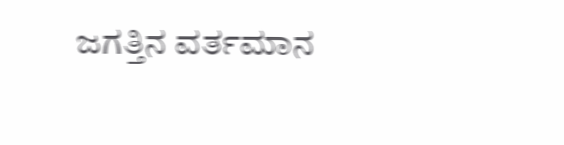ಜಗತ್ತಿನ ವರ್ತಮಾನ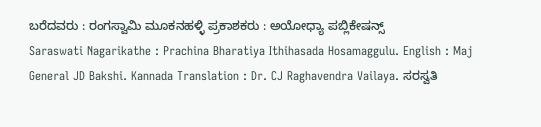ಬರೆದವರು : ರಂಗಸ್ವಾಮಿ ಮೂಕನಹಳ್ಳಿ ಪ್ರಕಾಶಕರು : ಅಯೋಧ್ಯಾ ಪಬ್ಲಿಕೇಷನ್ಸ್
Saraswati Nagarikathe : Prachina Bharatiya Ithihasada Hosamaggulu. English : Maj General JD Bakshi. Kannada Translation : Dr. CJ Raghavendra Vailaya. ಸರಸ್ವತಿ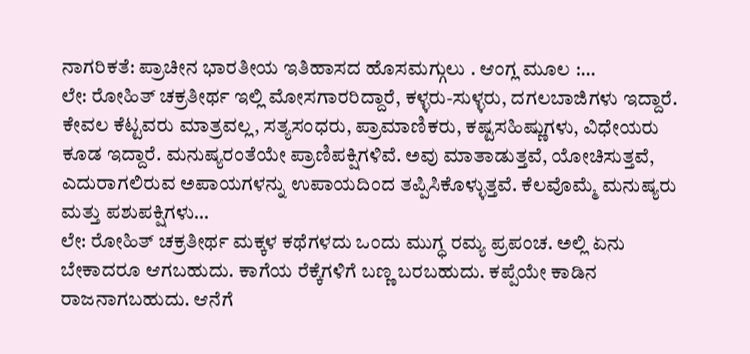ನಾಗರಿಕತೆ: ಪ್ರಾಚೀನ ಭಾರತೀಯ ಇತಿಹಾಸದ ಹೊಸಮಗ್ಗುಲು . ಆಂಗ್ಲ ಮೂಲ :…
ಲೇ: ರೋಹಿತ್ ಚಕ್ರತೀರ್ಥ ಇಲ್ಲಿ ಮೋಸಗಾರರಿದ್ದಾರೆ, ಕಳ್ಳರು-ಸುಳ್ಳರು, ದಗಲಬಾಜಿಗಳು ಇದ್ದಾರೆ. ಕೇವಲ ಕೆಟ್ಟವರು ಮಾತ್ರವಲ್ಲ, ಸತ್ಯಸಂಧರು, ಪ್ರಾಮಾಣಿಕರು, ಕಷ್ಟಸಹಿಷ್ಣುಗಳು, ವಿಧೇಯರು ಕೂಡ ಇದ್ದಾರೆ. ಮನುಷ್ಯರಂತೆಯೇ ಪ್ರಾಣಿಪಕ್ಷಿಗಳಿವೆ. ಅವು ಮಾತಾಡುತ್ತವೆ, ಯೋಚಿಸುತ್ತವೆ, ಎದುರಾಗಲಿರುವ ಅಪಾಯಗಳನ್ನು ಉಪಾಯದಿಂದ ತಪ್ಪಿಸಿಕೊಳ್ಳುತ್ತವೆ. ಕೆಲವೊಮ್ಮೆ ಮನುಷ್ಯರು ಮತ್ತು ಪಶುಪಕ್ಷಿಗಳು…
ಲೇ: ರೋಹಿತ್ ಚಕ್ರತೀರ್ಥ ಮಕ್ಕಳ ಕಥೆಗಳದು ಒಂದು ಮುಗ್ಧ ರಮ್ಯ ಪ್ರಪಂಚ. ಅಲ್ಲಿ ಏನು ಬೇಕಾದರೂ ಆಗಬಹುದು. ಕಾಗೆಯ ರೆಕ್ಕೆಗಳಿಗೆ ಬಣ್ಣ ಬರಬಹುದು. ಕಪ್ಪೆಯೇ ಕಾಡಿನ ರಾಜನಾಗಬಹುದು. ಆನೆಗೆ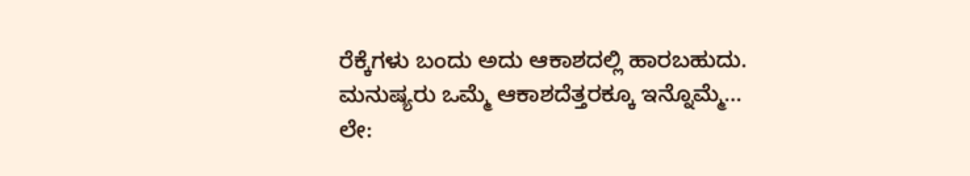ರೆಕ್ಕೆಗಳು ಬಂದು ಅದು ಆಕಾಶದಲ್ಲಿ ಹಾರಬಹುದು. ಮನುಷ್ಯರು ಒಮ್ಮೆ ಆಕಾಶದೆತ್ತರಕ್ಕೂ ಇನ್ನೊಮ್ಮೆ…
ಲೇ: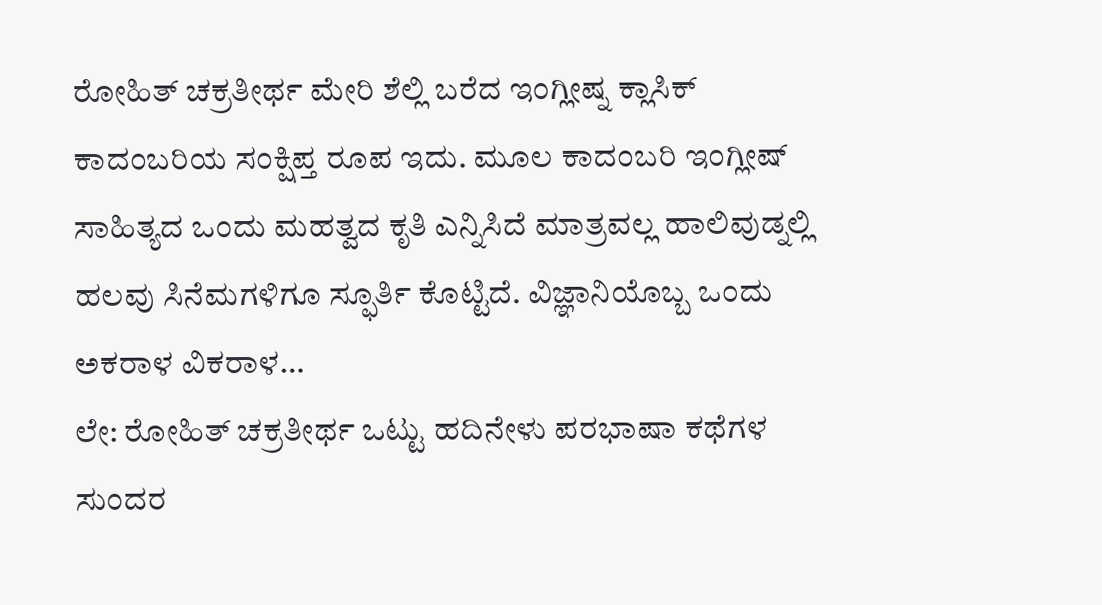ರೋಹಿತ್ ಚಕ್ರತೀರ್ಥ ಮೇರಿ ಶೆಲ್ಲಿ ಬರೆದ ಇಂಗ್ಲೀಷ್ನ ಕ್ಲಾಸಿಕ್ ಕಾದಂಬರಿಯ ಸಂಕ್ಷಿಪ್ತ ರೂಪ ಇದು. ಮೂಲ ಕಾದಂಬರಿ ಇಂಗ್ಲೀಷ್ ಸಾಹಿತ್ಯದ ಒಂದು ಮಹತ್ವದ ಕೃತಿ ಎನ್ನಿಸಿದೆ ಮಾತ್ರವಲ್ಲ ಹಾಲಿವುಡ್ನಲ್ಲಿ ಹಲವು ಸಿನೆಮಗಳಿಗೂ ಸ್ಫೂರ್ತಿ ಕೊಟ್ಟಿದೆ. ವಿಜ್ಞಾನಿಯೊಬ್ಬ ಒಂದು ಅಕರಾಳ ವಿಕರಾಳ…
ಲೇ: ರೋಹಿತ್ ಚಕ್ರತೀರ್ಥ ಒಟ್ಟು ಹದಿನೇಳು ಪರಭಾಷಾ ಕಥೆಗಳ ಸುಂದರ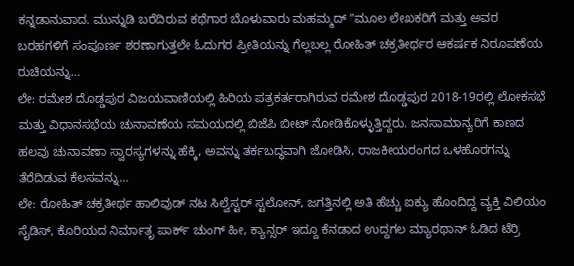ಕನ್ನಡಾನುವಾದ. ಮುನ್ನುಡಿ ಬರೆದಿರುವ ಕಥೆಗಾರ ಬೊಳುವಾರು ಮಹಮ್ಮದ್ "ಮೂಲ ಲೇಖಕರಿಗೆ ಮತ್ತು ಅವರ ಬರಹಗಳಿಗೆ ಸಂಪೂರ್ಣ ಶರಣಾಗುತ್ತಲೇ ಓದುಗರ ಪ್ರೀತಿಯನ್ನು ಗೆಲ್ಲಬಲ್ಲ ರೋಹಿತ್ ಚಕ್ರತೀರ್ಥರ ಆಕರ್ಷಕ ನಿರೂಪಣೆಯ ರುಚಿಯನ್ನು…
ಲೇ: ರಮೇಶ ದೊಡ್ಡಪುರ ವಿಜಯವಾಣಿಯಲ್ಲಿ ಹಿರಿಯ ಪತ್ರಕರ್ತರಾಗಿರುವ ರಮೇಶ ದೊಡ್ಡಪುರ 2018-19ರಲ್ಲಿ ಲೋಕಸಭೆ ಮತ್ತು ವಿಧಾನಸಭೆಯ ಚುನಾವಣೆಯ ಸಮಯದಲ್ಲಿ ಬಿಜೆಪಿ ಬೀಟ್ ನೋಡಿಕೊಳ್ಳುತ್ತಿದ್ದರು. ಜನಸಾಮಾನ್ಯರಿಗೆ ಕಾಣದ ಹಲವು ಚುನಾವಣಾ ಸ್ವಾರಸ್ಯಗಳನ್ನು ಹೆಕ್ಕಿ, ಅವನ್ನು ತರ್ಕಬದ್ಧವಾಗಿ ಜೋಡಿಸಿ, ರಾಜಕೀಯರಂಗದ ಒಳಹೊರಗನ್ನು ತೆರೆದಿಡುವ ಕೆಲಸವನ್ನು…
ಲೇ: ರೋಹಿತ್ ಚಕ್ರತೀರ್ಥ ಹಾಲಿವುಡ್ ನಟ ಸಿಲ್ವೆಸ್ಟರ್ ಸ್ಟಲೋನ್, ಜಗತ್ತಿನಲ್ಲಿ ಅತಿ ಹೆಚ್ಚು ಐಕ್ಯು ಹೊಂದಿದ್ದ ವ್ಯಕ್ತಿ ವಿಲಿಯಂ ಸೈಡಿಸ್, ಕೊರಿಯದ ನಿರ್ಮಾತೃ ಪಾರ್ಕ್ ಚುಂಗ್ ಹೀ, ಕ್ಯಾನ್ಸರ್ ಇದ್ದೂ ಕೆನಡಾದ ಉದ್ದಗಲ ಮ್ಯಾರಥಾನ್ ಓಡಿದ ಟೆರ್ರಿ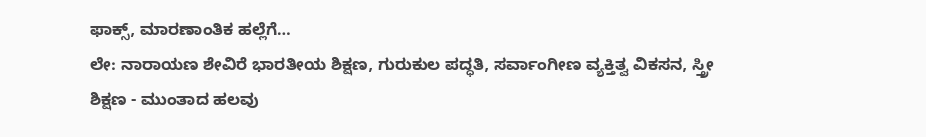ಫಾಕ್ಸ್, ಮಾರಣಾಂತಿಕ ಹಲ್ಲೆಗೆ…
ಲೇ: ನಾರಾಯಣ ಶೇವಿರೆ ಭಾರತೀಯ ಶಿಕ್ಷಣ, ಗುರುಕುಲ ಪದ್ಧತಿ, ಸರ್ವಾಂಗೀಣ ವ್ಯಕ್ತಿತ್ವ ವಿಕಸನ, ಸ್ತ್ರೀ ಶಿಕ್ಷಣ - ಮುಂತಾದ ಹಲವು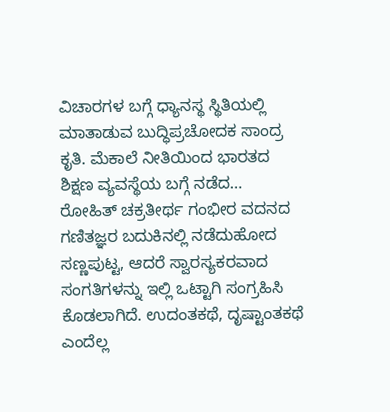ವಿಚಾರಗಳ ಬಗ್ಗೆ ಧ್ಯಾನಸ್ಥ ಸ್ಥಿತಿಯಲ್ಲಿ ಮಾತಾಡುವ ಬುದ್ಧಿಪ್ರಚೋದಕ ಸಾಂದ್ರ ಕೃತಿ. ಮೆಕಾಲೆ ನೀತಿಯಿಂದ ಭಾರತದ ಶಿಕ್ಷಣ ವ್ಯವಸ್ಥೆಯ ಬಗ್ಗೆ ನಡೆದ…
ರೋಹಿತ್ ಚಕ್ರತೀರ್ಥ ಗಂಭೀರ ವದನದ ಗಣಿತಜ್ಞರ ಬದುಕಿನಲ್ಲಿ ನಡೆದುಹೋದ ಸಣ್ಣಪುಟ್ಟ, ಆದರೆ ಸ್ವಾರಸ್ಯಕರವಾದ ಸಂಗತಿಗಳನ್ನು ಇಲ್ಲಿ ಒಟ್ಟಾಗಿ ಸಂಗ್ರಹಿಸಿ ಕೊಡಲಾಗಿದೆ. ಉದಂತಕಥೆ, ದೃಷ್ಟಾಂತಕಥೆ ಎಂದೆಲ್ಲ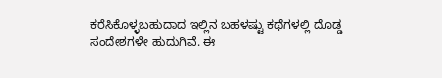ಕರೆಸಿಕೊಳ್ಳಬಹುದಾದ ಇಲ್ಲಿನ ಬಹಳಷ್ಟು ಕಥೆಗಳಲ್ಲಿ ದೊಡ್ಡ ಸಂದೇಶಗಳೇ ಹುದುಗಿವೆ. ಈ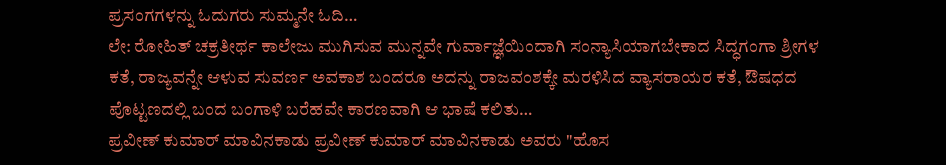ಪ್ರಸಂಗಗಳನ್ನು ಓದುಗರು ಸುಮ್ಮನೇ ಓದಿ…
ಲೇ: ರೋಹಿತ್ ಚಕ್ರತೀರ್ಥ ಕಾಲೇಜು ಮುಗಿಸುವ ಮುನ್ನವೇ ಗುರ್ವಾಜ್ಞೆಯಿಂದಾಗಿ ಸಂನ್ಯಾಸಿಯಾಗಬೇಕಾದ ಸಿದ್ಧಗಂಗಾ ಶ್ರೀಗಳ ಕತೆ, ರಾಜ್ಯವನ್ನೇ ಆಳುವ ಸುವರ್ಣ ಅವಕಾಶ ಬಂದರೂ ಅದನ್ನು ರಾಜವಂಶಕ್ಕೇ ಮರಳಿಸಿದ ವ್ಯಾಸರಾಯರ ಕತೆ, ಔಷಧದ ಪೊಟ್ಟಣದಲ್ಲಿ ಬಂದ ಬಂಗಾಳಿ ಬರೆಹವೇ ಕಾರಣವಾಗಿ ಆ ಭಾಷೆ ಕಲಿತು…
ಪ್ರವೀಣ್ ಕುಮಾರ್ ಮಾವಿನಕಾಡು ಪ್ರವೀಣ್ ಕುಮಾರ್ ಮಾವಿನಕಾಡು ಅವರು "ಹೊಸ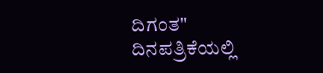ದಿಗಂತ" ದಿನಪತ್ರಿಕೆಯಲ್ಲಿ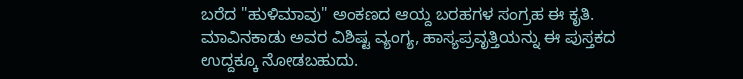ಬರೆದ "ಹುಳಿಮಾವು" ಅಂಕಣದ ಆಯ್ದ ಬರಹಗಳ ಸಂಗ್ರಹ ಈ ಕೃತಿ. ಮಾವಿನಕಾಡು ಅವರ ವಿಶಿಷ್ಟ ವ್ಯಂಗ್ಯ, ಹಾಸ್ಯಪ್ರವೃತ್ತಿಯನ್ನು ಈ ಪುಸ್ತಕದ ಉದ್ದಕ್ಕೂ ನೋಡಬಹುದು.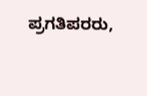ಪ್ರಗತಿಪರರು,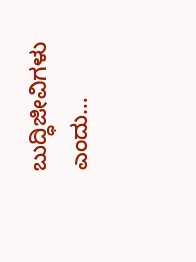ಬುದ್ಧಿಜೀವಿಗಳು ಎಂದು…